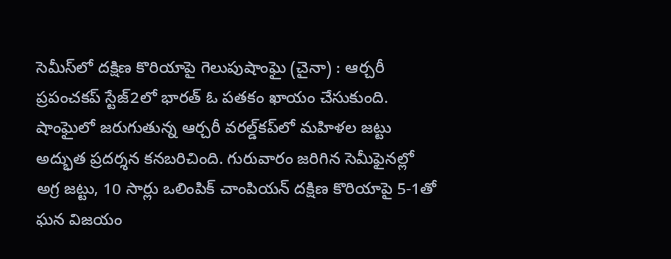సెమీస్‌‌లో దక్ష‍ిణ కొరియాపై గెలుపుషాంఘై (చైనా) : ఆర్చరీ ప్రపంచకప్‌ ‌స్టేజ్‌2లో భారత్‌ ఓ పతకం ఖాయం చేసుకుంది. షాంఘైలో జరుగుతున్న ఆర్చరీ వరల్డ్‌‌కప్‌‌లో మహిళల జట్టు అద్భుత ప్రదర్శన కనబరిచింది. గురువారం జరిగిన సెమీఫైనల్లో అగ్ర జట్టు, 10 సార్లు ఒలింపిక్‌ ‌చాంపియన్‌ ‌దక్ష‍ిణ కొరియాపై 5-1తో ఘన విజయం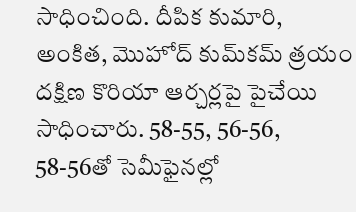సాధించింది. దీపిక కుమారి, అంకిత, మొహోద్‌ కుమ్‌‌కమ్‌ ‌త్రయం దక్ష‍ిణ కొరియా ఆర్చర్లపై పైచేయి సాధించారు. 58-55, 56-56, 58-56తో సెమీఫైనల్లో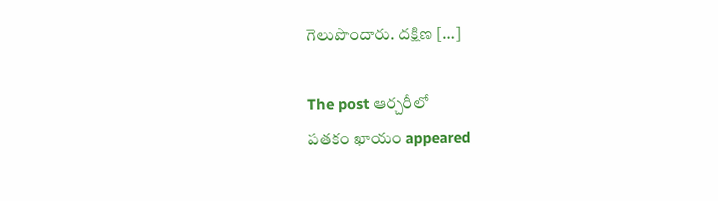గెలుపొందారు. దక్ష‍ిణ […]

The post ఆర్చరీలో
పతకం ఖాయం appeared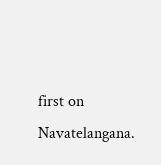first on Navatelangana.